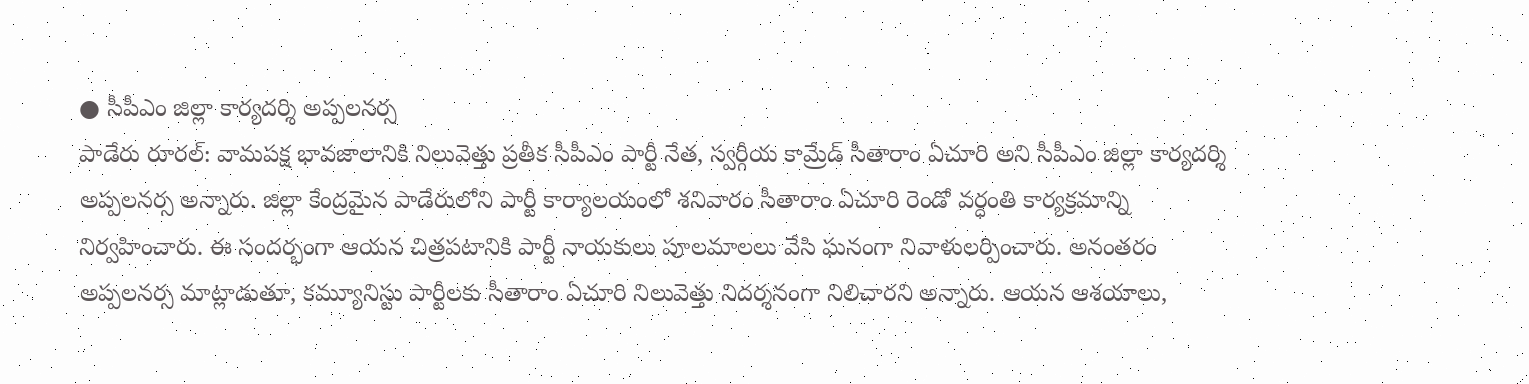● సీపీఎం జిల్లా కార్యదర్శి అప్పలనర్స
పాడేరు రూరల్: వామపక్ష భావజాలానికి నిలువెత్తు ప్రతీక సీపీఎం పార్టీ నేత, స్వర్గీయ కామ్రేడ్ సీతారాం ఏచూరి అని సీపీఎం జిల్లా కార్యదర్శి అప్పలనర్స అన్నారు. జిల్లా కేంద్రమైన పాడేరులోని పార్టీ కార్యాలయంలో శనివారం సీతారాం ఏచూరి రెండో వర్ధంతి కార్యక్రమాన్ని నిర్వహించారు. ఈ సందర్భంగా ఆయన చిత్రపటానికి పార్టీ నాయకులు పూలమాలలు వేసి ఘనంగా నివాళులర్పించారు. అనంతరం అప్పలనర్స మాట్లాడుతూ, కమ్యూనిస్టు పార్టీలకు సీతారాం ఏచూరి నిలువెత్తు నిదర్శనంగా నిలిచారని అన్నారు. ఆయన ఆశయాలు,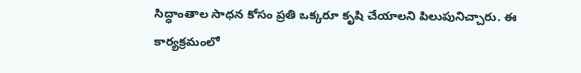సిద్ధాంతాల సాధన కోసం ప్రతి ఒక్కరూ కృషి చేయాలని పిలుపునిచ్చారు. ఈ కార్యక్రమంలో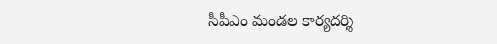సీపీఎం మండల కార్యదర్శి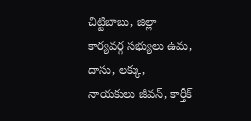చిట్టిబాబు, జిల్లా కార్యవర్గ సభ్యులు ఉమ, దాసు, లక్కు, నాయకులు జీవన్, కార్తీక్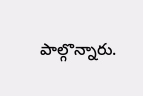పాల్గొన్నారు.